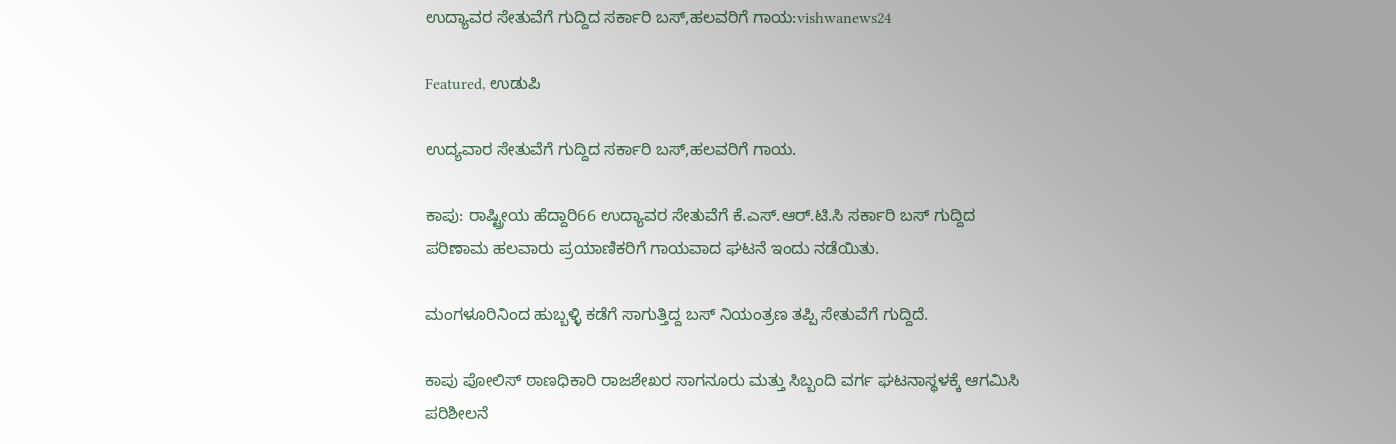ಉದ್ಯಾವರ ಸೇತುವೆಗೆ ಗುದ್ದಿದ ಸರ್ಕಾರಿ ಬಸ್,ಹಲವರಿಗೆ ಗಾಯ:vishwanews24

Featured, ಉಡುಪಿ

ಉದ್ಯವಾರ ಸೇತುವೆಗೆ ಗುದ್ದಿದ ಸರ್ಕಾರಿ ಬಸ್,ಹಲವರಿಗೆ ಗಾಯ.

ಕಾಪು: ರಾಷ್ಟ್ರೀಯ ಹೆದ್ದಾರಿ66 ಉದ್ಯಾವರ ಸೇತುವೆಗೆ ಕೆ.ಎಸ್.ಆರ್.ಟಿ.ಸಿ ಸರ್ಕಾರಿ ಬಸ್ ಗುದ್ದಿದ ಪರಿಣಾಮ ಹಲವಾರು ಪ್ರಯಾಣಿಕರಿಗೆ ಗಾಯವಾದ ಘಟನೆ ಇಂದು ನಡೆಯಿತು.

ಮಂಗಳೂರಿನಿಂದ ಹುಬ್ಬಳ್ಳಿ ಕಡೆಗೆ ಸಾಗುತ್ತಿದ್ದ ಬಸ್ ನಿಯಂತ್ರಣ ತಪ್ಪಿ ಸೇತುವೆಗೆ ಗುದ್ದಿದೆ.

ಕಾಪು ಪೋಲಿಸ್ ಠಾಣಧಿಕಾರಿ ರಾಜಶೇಖರ ಸಾಗನೂರು ಮತ್ತು ಸಿಬ್ಬಂದಿ ವರ್ಗ ಘಟನಾಸ್ಥಳಕ್ಕೆ ಆಗಮಿಸಿ‌ ಪರಿಶೀಲನೆ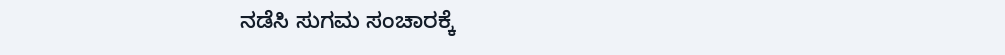ನಡೆಸಿ ಸುಗಮ ಸಂಚಾರಕ್ಕೆ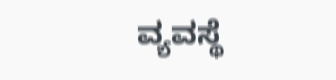ವ್ಯವಸ್ಥೆ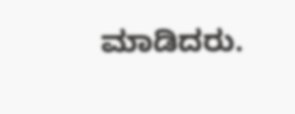ಮಾಡಿದರು.